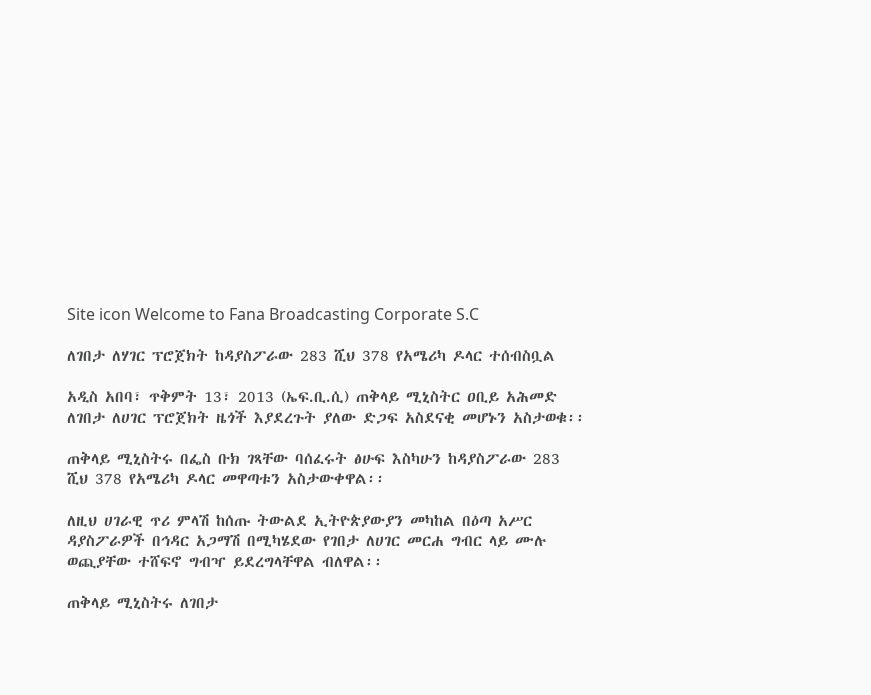Site icon Welcome to Fana Broadcasting Corporate S.C

ለገበታ ለሃገር ፕሮጀክት ከዳያስፖራው 283 ሺህ 378 የአሜሪካ ዶላር ተሰብስቧል

አዲስ አበባ፣ ጥቅምት 13፣ 2013 (ኤፍ.ቢ.ሲ) ጠቅላይ ሚኒስትር ዐቢይ አሕመድ ለገበታ ለሀገር ፕሮጀክት ዜጎች እያደረጉት ያለው ድጋፍ አስደናቂ መሆኑን አስታወቁ፡፡

ጠቅላይ ሚኒስትሩ በፌስ ቡክ ገጻቸው ባሰፈሩት ፅሁፍ እስካሁን ከዳያስፖራው 283 ሺህ 378 የአሜሪካ ዶላር መዋጣቱን አስታውቀዋል፡፡

ለዚህ ሀገራዊ ጥሪ ምላሽ ከሰጡ ትውልደ ኢትዮጵያውያን መካከል በዕጣ አሥር ዳያስፖራዎች በኅዳር አጋማሽ በሚካሄደው የገበታ ለሀገር መርሐ ግብር ላይ ሙሉ ወጪያቸው ተሸፍኖ ግብዣ ይደረግላቸዋል ብለዋል፡፡

ጠቅላይ ሚኒስትሩ ለገበታ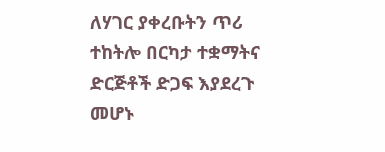ለሃገር ያቀረቡትን ጥሪ ተከትሎ በርካታ ተቋማትና ድርጅቶች ድጋፍ እያደረጉ መሆኑ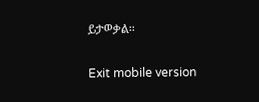ይታወቃል፡፡

Exit mobile version